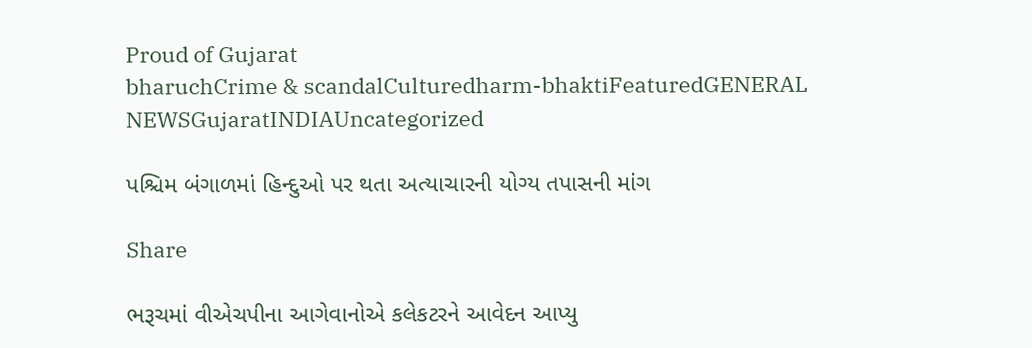Proud of Gujarat
bharuchCrime & scandalCulturedharm-bhaktiFeaturedGENERAL NEWSGujaratINDIAUncategorized

પશ્ચિમ બંગાળમાં હિન્દુઓ પર થતા અત્યાચારની યોગ્ય તપાસની માંગ

Share

ભરૂચમાં વીએચપીના આગેવાનોએ કલેકટરને આવેદન આપ્યુ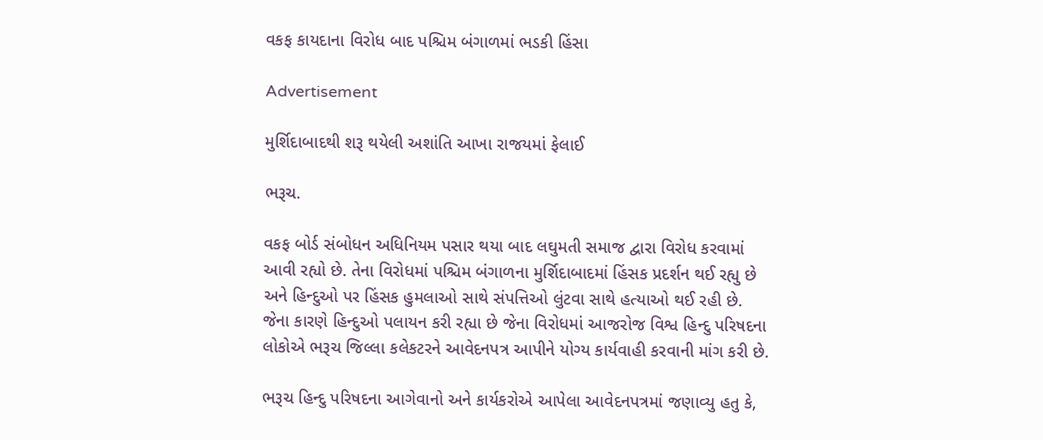વકફ કાયદાના વિરોધ બાદ પશ્ચિમ બંગાળમાં ભડકી હિંસા

Advertisement

મુર્શિદાબાદથી શરૂ થયેલી અશાંતિ આખા રાજયમાં ફેલાઈ

ભરૂચ.

વકફ બોર્ડ સંબોધન અધિનિયમ પસાર થયા બાદ લઘુમતી સમાજ દ્વારા વિરોધ કરવામાં આવી રહ્યો છે. તેના વિરોધમાં પશ્ચિમ બંગાળના મુર્શિદાબાદમાં હિંસક પ્રદર્શન થઈ રહ્યુ છે અને હિન્દુઓ પર હિંસક હુમલાઓ સાથે સંપત્તિઓ લુંટવા સાથે હત્યાઓ થઈ રહી છે. જેના કારણે હિન્દુઓ પલાયન કરી રહ્યા છે જેના વિરોધમાં આજરોજ વિશ્વ હિન્દુ પરિષદના લોકોએ ભરૂચ જિલ્લા કલેકટરને આવેદનપત્ર આપીને યોગ્ય કાર્યવાહી કરવાની માંગ કરી છે.

ભરૂચ હિન્દુ પરિષદના આગેવાનો અને કાર્યકરોએ આપેલા આવેદનપત્રમાં જણાવ્યુ હતુ કે,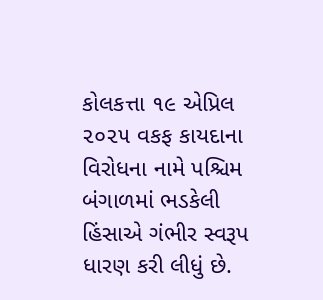કોલકત્તા ૧૯ એપ્રિલ ૨૦૨૫ વકફ કાયદાના વિરોધના નામે પશ્ચિમ બંગાળમાં ભડકેલી હિંસાએ ગંભીર સ્વરૂપ ધારણ કરી લીધું છે.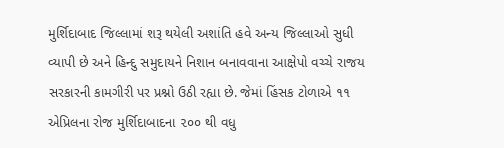મુર્શિદાબાદ જિલ્લામાં શરૂ થયેલી અશાંતિ હવે અન્ય જિલ્લાઓ સુધી વ્યાપી છે અને હિન્દુ સમુદાયને નિશાન બનાવવાના આક્ષેપો વચ્ચે રાજય સરકારની કામગીરી પર પ્રશ્નો ઉઠી રહ્યા છે. જેમાં હિંસક ટોળાએ ૧૧ એપ્રિલના રોજ મુર્શિદાબાદના ૨૦૦ થી વધુ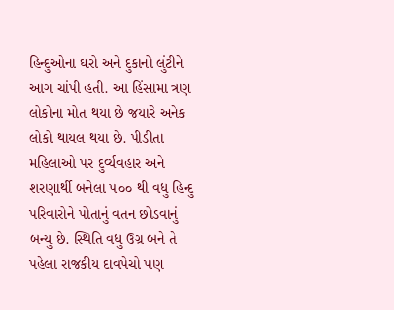હિન્દુઓના ઘરો અને દુકાનો લુંટીને આગ ચાંપી હતી. આ હિંસામા ત્રણ લોકોના મોત થયા છે જયારે અનેક લોકો થાયલ થયા છે. પીડીતા મહિલાઓ પર દુર્વ્યવહાર અને શરણાર્થી બનેલા ૫૦૦ થી વધુ હિન્દુ પરિવારોને પોતાનું વતન છોડવાનું બન્યુ છે. સ્થિતિ વધુ ઉગ્ર બને તે પહેલા રાજકીય દાવપેચો પણ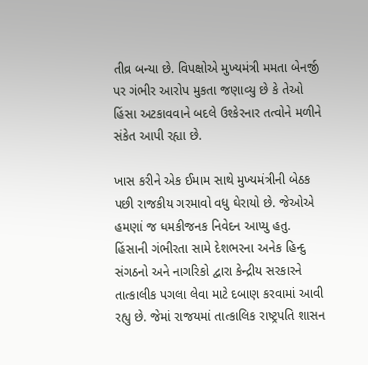તીવ્ર બન્યા છે. વિપક્ષોએ મુખ્યમંત્રી મમતા બેનર્જી પર ગંભીર આરોપ મુકતા જણાવ્યુ છે કે તેઓ હિંસા અટકાવવાને બદલે ઉશ્કેરનાર તત્વોને મળીને સંકેત આપી રહ્યા છે.

ખાસ કરીને એક ઈમામ સાથે મુખ્યમંત્રીની બેઠક પછી રાજકીય ગરમાવો વધુ ઘેરાયો છે. જેઓએ હમણાં જ ધમકીજનક નિવેદન આપ્યુ હતુ. હિંસાની ગંભીરતા સામે દેશભરના અનેક હિન્દુ સંગઠનો અને નાગરિકો દ્વારા કેન્દ્રીય સરકારને તાત્કાલીક પગલા લેવા માટે દબાણ કરવામાં આવી રહ્યુ છે. જેમાં રાજયમાં તાત્કાલિક રાષ્ટ્રપતિ શાસન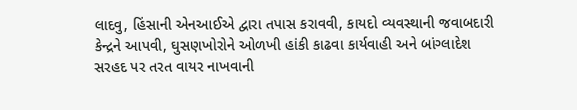લાદવુ, હિંસાની એનઆઈએ દ્વારા તપાસ કરાવવી, કાયદો વ્યવસ્થાની જવાબદારી કેન્દ્રને આપવી, ઘુસણખોરોને ઓળખી હાંકી કાઢવા કાર્યવાહી અને બાંગ્લાદેશ સરહદ પર તરત વાયર નાખવાની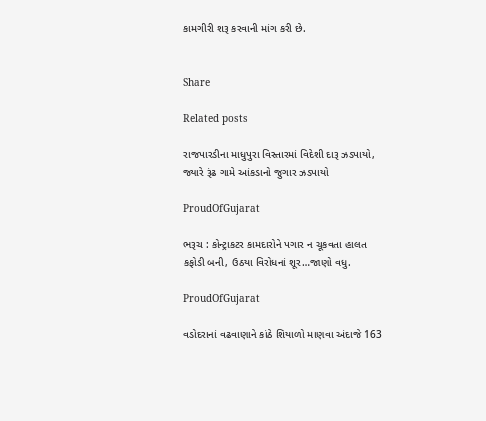કામગીરી શરૂ કરવાની માંગ કરી છે.


Share

Related posts

રાજપારડીના માધુપુરા વિસ્તારમાં વિદેશી દારૂ ઝડપાયો, જ્યારે રૂંઢ ગામે આંકડાનો જુગાર ઝડપાયો

ProudOfGujarat

ભરૂચ : કોન્ટ્રાકટર કામદારોને પગાર ન ચૂકવતા હાલત કફોડી બની, ઉઠયા વિરોધનાં શૂર…જાણો વધુ.

ProudOfGujarat

વડોદરાનાં વઢવાણાને કાંઠે શિયાળો માણવા અંદાજે 163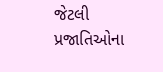જેટલી પ્રજાતિઓના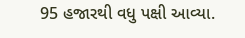95 હજારથી વધુ પક્ષી આવ્યા.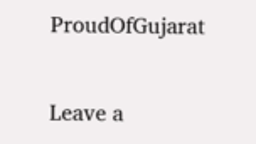ProudOfGujarat

Leave a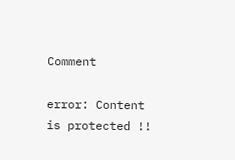Comment

error: Content is protected !!